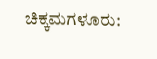ಚಿಕ್ಕಮಗಳೂರು: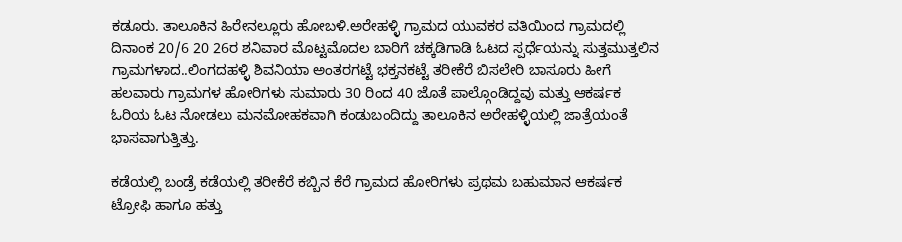ಕಡೂರು. ತಾಲೂಕಿನ ಹಿರೇನಲ್ಲೂರು ಹೋಬಳಿ.ಅರೇಹಳ್ಳಿ ಗ್ರಾಮದ ಯುವಕರ ವತಿಯಿಂದ ಗ್ರಾಮದಲ್ಲಿ ದಿನಾಂಕ 20/6 20 26ರ ಶನಿವಾರ ಮೊಟ್ಟಮೊದಲ ಬಾರಿಗೆ ಚಕ್ಕಡಿಗಾಡಿ ಓಟದ ಸ್ಪರ್ಧೆಯನ್ನು ಸುತ್ತಮುತ್ತಲಿನ ಗ್ರಾಮಗಳಾದ..ಲಿಂಗದಹಳ್ಳಿ ಶಿವನಿಯಾ ಅಂತರಗಟ್ಟೆ ಭಕ್ತನಕಟ್ಟೆ ತರೀಕೆರೆ ಬಿಸಲೇರಿ ಬಾಸೂರು ಹೀಗೆ ಹಲವಾರು ಗ್ರಾಮಗಳ ಹೋರಿಗಳು ಸುಮಾರು 30 ರಿಂದ 40 ಜೊತೆ ಪಾಲ್ಗೊಂಡಿದ್ದವು ಮತ್ತು ಆಕರ್ಷಕ ಓರಿಯ ಓಟ ನೋಡಲು ಮನಮೋಹಕವಾಗಿ ಕಂಡುಬಂದಿದ್ದು ತಾಲೂಕಿನ ಅರೇಹಳ್ಳಿಯಲ್ಲಿ ಜಾತ್ರೆಯಂತೆ ಭಾಸವಾಗುತ್ತಿತ್ತು.

ಕಡೆಯಲ್ಲಿ ಬಂಡ್ರೆ ಕಡೆಯಲ್ಲಿ ತರೀಕೆರೆ ಕಬ್ಬಿನ ಕೆರೆ ಗ್ರಾಮದ ಹೋರಿಗಳು ಪ್ರಥಮ ಬಹುಮಾನ ಆಕರ್ಷಕ ಟ್ರೋಫಿ ಹಾಗೂ ಹತ್ತು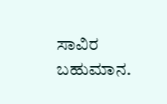ಸಾವಿರ ಬಹುಮಾನ.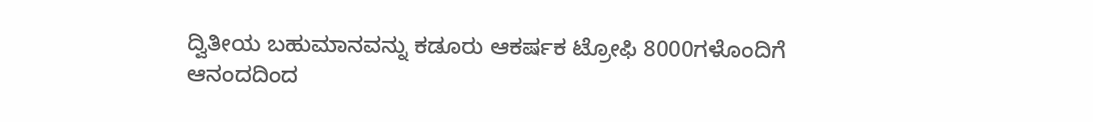ದ್ವಿತೀಯ ಬಹುಮಾನವನ್ನು ಕಡೂರು ಆಕರ್ಷಕ ಟ್ರೋಫಿ 8000ಗಳೊಂದಿಗೆ ಆನಂದದಿಂದ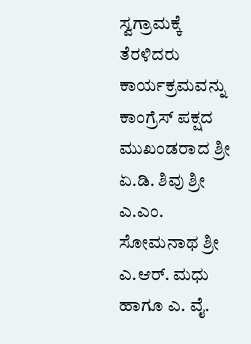ಸ್ವಗ್ರಾಮಕ್ಕೆ ತೆರಳಿದರು ಕಾರ್ಯಕ್ರಮವನ್ನು ಕಾಂಗ್ರೆಸ್ ಪಕ್ಷದ ಮುಖಂಡರಾದ ಶ್ರೀ ಏ.ಡಿ. ಶಿವು ಶ್ರೀ ಎ.ಎಂ. ಸೋಮನಾಥ ಶ್ರೀ ಎ.ಆರ್. ಮಧು ಹಾಗೂ ಎ. ವೈ.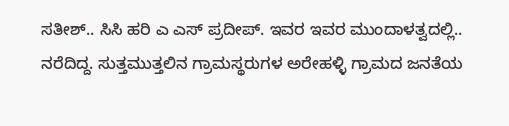ಸತೀಶ್.. ಸಿಸಿ ಹರಿ ಎ ಎಸ್ ಪ್ರದೀಪ್. ಇವರ ಇವರ ಮುಂದಾಳತ್ವದಲ್ಲಿ.. ನರೆದಿದ್ದ. ಸುತ್ತಮುತ್ತಲಿನ ಗ್ರಾಮಸ್ಥರುಗಳ ಅರೇಹಳ್ಳಿ ಗ್ರಾಮದ ಜನತೆಯ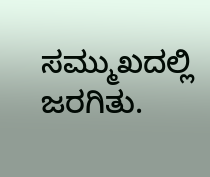ಸಮ್ಮುಖದಲ್ಲಿ ಜರಗಿತು.